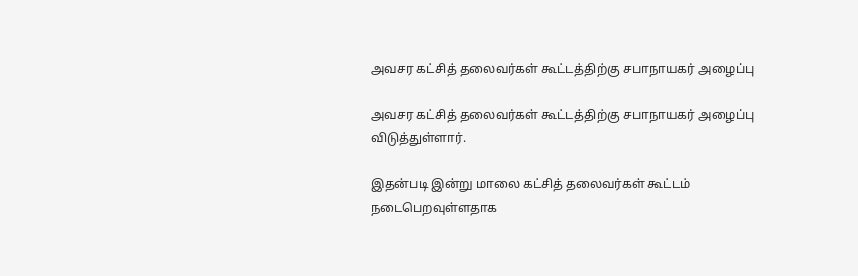அவசர கட்சித் தலைவர்கள் கூட்டத்திற்கு சபாநாயகர் அழைப்பு

அவசர கட்சித் தலைவர்கள் கூட்டத்திற்கு சபாநாயகர் அழைப்பு விடுத்துள்ளார்.

இதன்படி இன்று மாலை கட்சித் தலைவர்கள் கூட்டம் நடைபெறவுள்ளதாக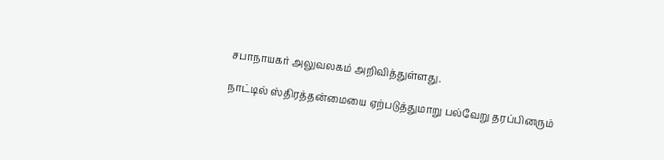சபாநாயகர் அலுவலகம் அறிவித்துள்ளது.

நாட்டில் ஸ்திரத்தன்மையை ஏற்படுத்துமாறு பல்வேறு தரப்பினரும்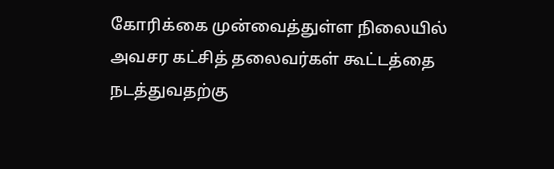கோரிக்கை முன்வைத்துள்ள நிலையில் அவசர கட்சித் தலைவர்கள் கூட்டத்தை நடத்துவதற்கு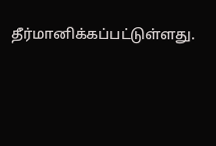தீர்மானிக்கப்பட்டுள்ளது.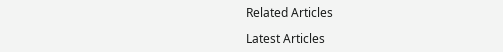Related Articles

Latest Articles